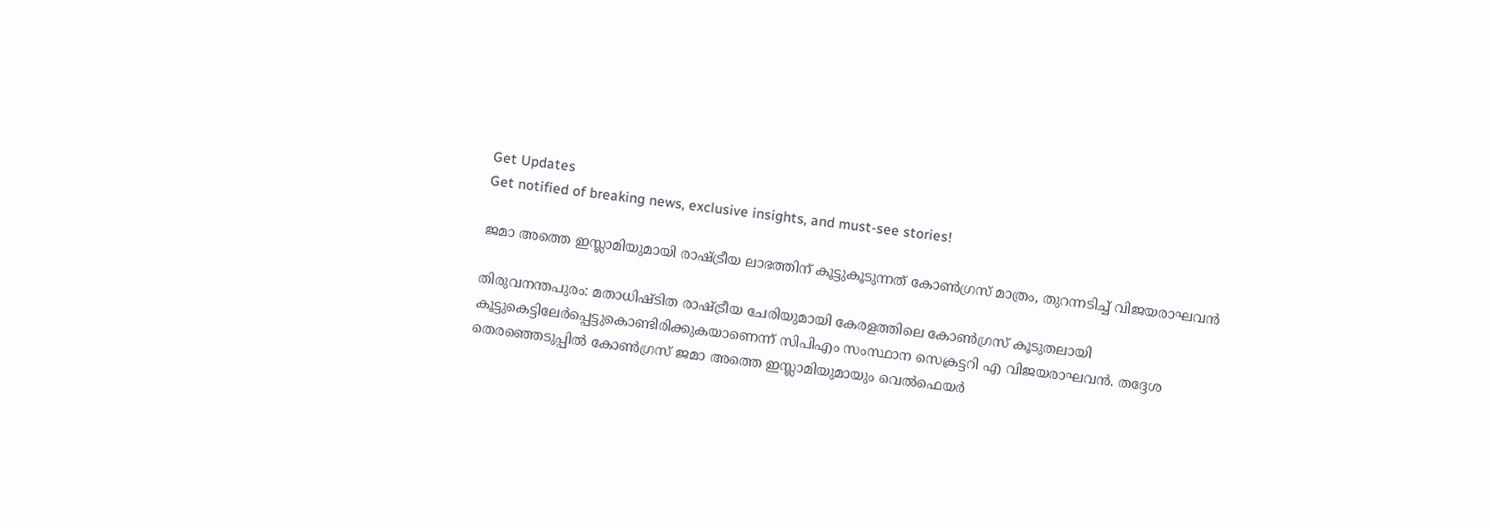Get Updates
Get notified of breaking news, exclusive insights, and must-see stories!

ജമാ അത്തെ ഇസ്ലാമിയുമായി രാഷ്ട്രീയ ലാഭത്തിന് കൂട്ടുകൂടുന്നത് കോണ്‍ഗ്രസ് മാത്രം, തുറന്നടിച്ച് വിജയരാഘവൻ

തിരുവനന്തപുരം: മതാധിഷ്ടിത രാഷ്ട്രീയ ചേരിയുമായി കേരളത്തിലെ കോണ്‍ഗ്രസ് കൂടുതലായി കൂട്ടുകെട്ടിലേര്‍പ്പെട്ടുകൊണ്ടിരിക്കുകയാണെന്ന് സിപിഎം സംസ്ഥാന സെക്രട്ടറി എ വിജയരാഘവൻ. തദ്ദേശ തെരഞ്ഞെടുപ്പില്‍ കോണ്‍ഗ്രസ് ജമാ അത്തെ ഇസ്ലാമിയുമായും വെല്‍ഫെയര്‍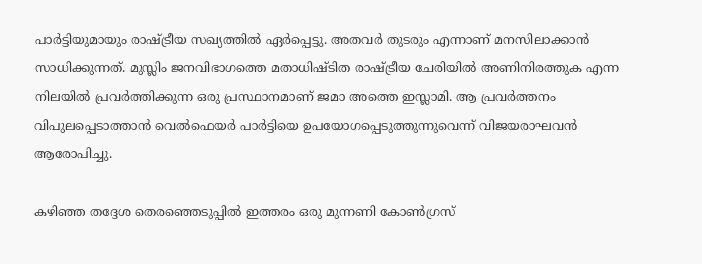പാര്‍ട്ടിയുമായും രാഷ്ട്രീയ സഖ്യത്തില്‍ ഏര്‍പ്പെട്ടു. അതവര്‍ തുടരും എന്നാണ് മനസിലാക്കാന്‍ സാധിക്കുന്നത്. മുസ്ലിം ജനവിഭാഗത്തെ മതാധിഷ്ടിത രാഷ്ട്രീയ ചേരിയില്‍ അണിനിരത്തുക എന്ന നിലയില്‍ പ്രവര്‍ത്തിക്കുന്ന ഒരു പ്രസ്ഥാനമാണ് ജമാ അത്തെ ഇസ്ലാമി. ആ പ്രവര്‍ത്തനം വിപുലപ്പെടാത്താന്‍ വെല്‍ഫെയര്‍ പാര്‍ട്ടിയെ ഉപയോഗപ്പെടുത്തുന്നുവെന്ന് വിജയരാഘവൻ ആരോപിച്ചു.

കഴിഞ്ഞ തദ്ദേശ തെരഞ്ഞെടുപ്പില്‍ ഇത്തരം ഒരു മുന്നണി കോണ്‍ഗ്രസ്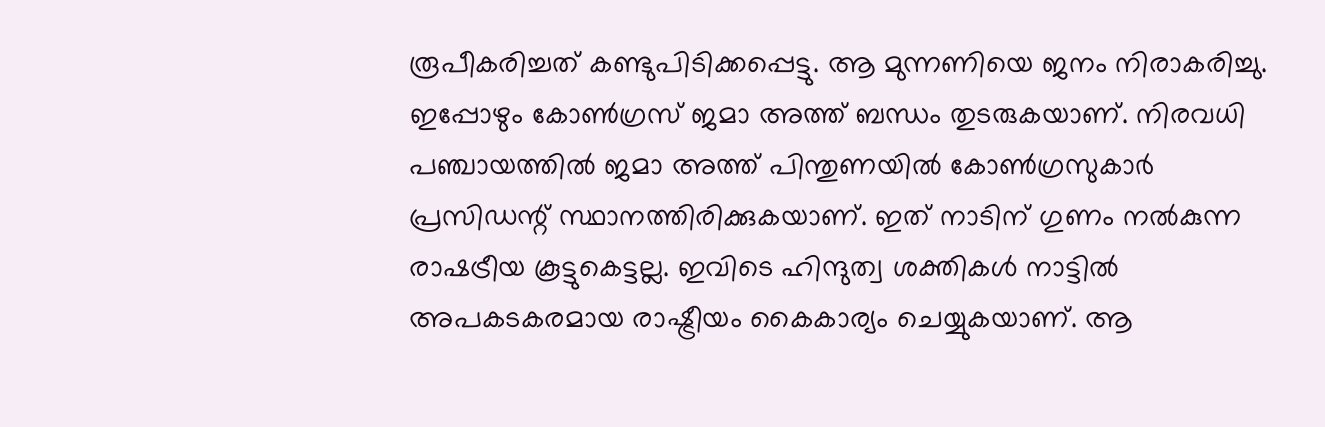രൂപീകരിച്ചത് കണ്ടുപിടിക്കപ്പെട്ടു. ആ മുന്നണിയെ ജനം നിരാകരിച്ചു. ഇപ്പോഴും കോണ്‍ഗ്രസ് ജമാ അത്ത് ബന്ധം തുടരുകയാണ്. നിരവധി പഞ്ചായത്തില്‍ ജമാ അത്ത് പിന്തുണയില്‍ കോണ്‍ഗ്രസുകാര്‍ പ്രസിഡന്റ് സ്ഥാനത്തിരിക്കുകയാണ്. ഇത് നാടിന് ഗുണം നല്‍കുന്ന രാഷട്രീയ കൂട്ടുകെട്ടല്ല. ഇവിടെ ഹിന്ദുത്വ ശക്തികള്‍ നാട്ടില്‍ അപകടകരമായ രാഷ്ട്രീയം കൈകാര്യം ചെയ്യുകയാണ്. ആ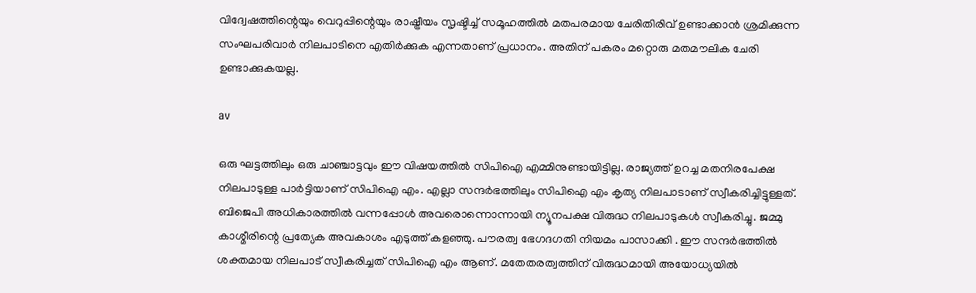വിദ്വേഷത്തിന്റെയും വെറുപ്പിന്റെയും രാഷ്ട്രീയം സൃഷ്ടിച്ച് സമൂഹത്തില്‍ മതപരമായ ചേരിതിരിവ് ഉണ്ടാക്കാന്‍ ശ്രമിക്കുന്ന സംഘപരിവാര്‍ നിലപാടിനെ എതിര്‍ക്കുക എന്നതാണ് പ്രധാനം. അതിന് പകരം മറ്റൊരു മതമൗലിക ചേരി ഉണ്ടാക്കുകയല്ല.

av

ഒരു ഘട്ടത്തിലും ഒരു ചാഞ്ചാട്ടവും ഈ വിഷയത്തില്‍ സിപിഐ എമ്മിനുണ്ടായിട്ടില്ല. രാജ്യത്ത് ഉറച്ച മതനിരപേക്ഷ നിലപാടുള്ള പാര്‍ട്ടിയാണ് സിപിഐ എം. എല്ലാ സന്ദര്‍ഭത്തിലും സിപിഐ എം കൃത്യ നിലപാടാണ് സ്വീകരിച്ചിട്ടുള്ളത്. ബിജെപി അധികാരത്തില്‍ വന്നപ്പോള്‍ അവരൊന്നൊന്നായി ന്യൂനപക്ഷ വിരുദ്ധ നിലപാടുകള്‍ സ്വീകരിച്ചു. ജമ്മു കാശ്മീരിന്റെ പ്രത്യേക അവകാശം എടുത്ത് കളഞ്ഞു. പൗരത്വ ഭേഗദഗതി നിയമം പാസാക്കി . ഈ സന്ദര്‍ഭത്തില്‍ ശക്തമായ നിലപാട് സ്വീകരിച്ചത് സിപിഐ എം ആണ്. മതേതരത്വത്തിന് വിരുദ്ധമായി അയോധ്യയില്‍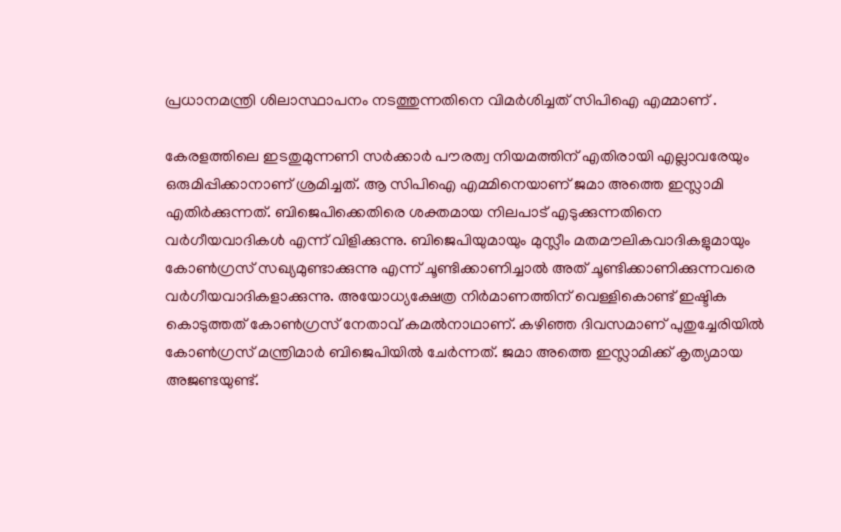പ്രധാനമന്ത്രി ശിലാസ്ഥാപനം നടത്തുന്നതിനെ വിമര്‍ശിച്ചത് സിപിഐ എമ്മാണ് .

കേരളത്തിലെ ഇടതുമുന്നണി സര്‍ക്കാര്‍ പൗരത്വ നിയമത്തിന് എതിരായി എല്ലാവരേയും ഒരുമിപ്പിക്കാനാണ് ശ്രമിച്ചത്. ആ സിപിഐ എമ്മിനെയാണ് ജമാ അത്തെ ഇസ്ലാമി എതിര്‍ക്കുന്നത്. ബിജെപിക്കെതിരെ ശക്തമായ നിലപാട് എടുക്കുന്നതിനെ വര്‍ഗീയവാദികള്‍ എന്ന് വിളിക്കുന്നു. ബിജെപിയുമായും മുസ്ലീം മതമൗലികവാദികളുമായും കോൺഗ്രസ് സഖ്യമുണ്ടാക്കുന്നു എന്ന് ചൂണ്ടിക്കാണിച്ചാൽ അത് ചൂണ്ടിക്കാണിക്കുന്നവരെ വർഗീയവാദികളാക്കുന്നു. അയോധ്യക്ഷേത്ര നിര്‍മാണത്തിന് വെള്ളികൊണ്ട് ഇഷ്ടിക കൊടുത്തത് കോൺഗ്രസ് നേതാവ് കമല്‍നാഥാണ്. കഴിഞ്ഞ ദിവസമാണ് പുതുച്ചേരിയിൽ കോണ്‍ഗ്രസ് മന്ത്രിമാര്‍ ബിജെപിയില്‍ ചേര്‍ന്നത്. ജമാ അത്തെ ഇസ്ലാമിക്ക് കൃത്യമായ അജണ്ടയുണ്ട്.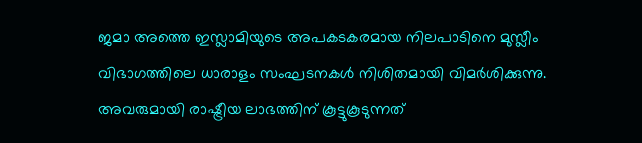ജമാ അത്തെ ഇസ്ലാമിയുടെ അപകടകരമായ നിലപാടിനെ മുസ്ലീം വിഭാഗത്തിലെ ധാരാളം സംഘടനകള്‍ നിശിതമായി വിമര്‍ശിക്കുന്നു. അവരുമായി രാഷ്ട്രീയ ലാഭത്തിന് കൂട്ടുകൂടുന്നത്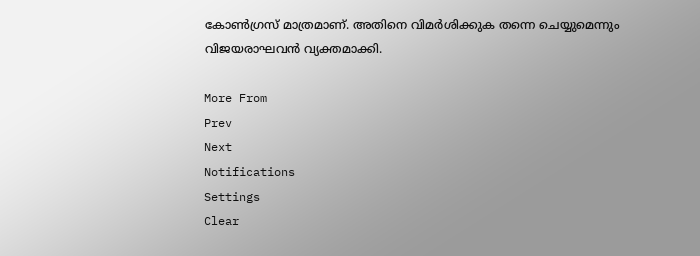കോണ്‍ഗ്രസ് മാത്രമാണ്. അതിനെ വിമര്‍ശിക്കുക തന്നെ ചെയ്യുമെന്നും വിജയരാഘവൻ വ്യക്തമാക്കി.

More From
Prev
Next
Notifications
Settings
Clear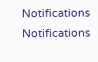Notifications
Notifications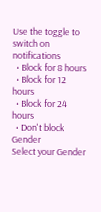Use the toggle to switch on notifications
  • Block for 8 hours
  • Block for 12 hours
  • Block for 24 hours
  • Don't block
Gender
Select your Gender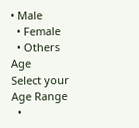• Male
  • Female
  • Others
Age
Select your Age Range
  •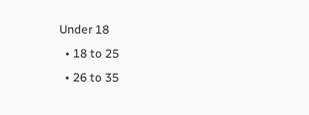Under 18
  • 18 to 25
  • 26 to 35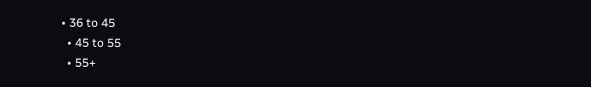• 36 to 45
  • 45 to 55
  • 55+